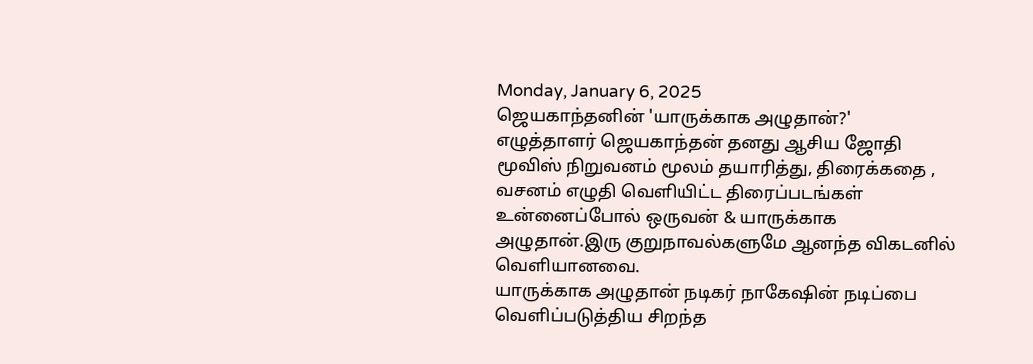Monday, January 6, 2025
ஜெயகாந்தனின் 'யாருக்காக அழுதான்?'
எழுத்தாளர் ஜெயகாந்தன் தனது ஆசிய ஜோதி மூவிஸ் நிறுவனம் மூலம் தயாரித்து, திரைக்கதை , வசனம் எழுதி வெளியிட்ட திரைப்படங்கள் உன்னைப்போல் ஒருவன் & யாருக்காக அழுதான்.இரு குறுநாவல்களுமே ஆனந்த விகடனில் வெளியானவை.
யாருக்காக அழுதான் நடிகர் நாகேஷின் நடிப்பை வெளிப்படுத்திய சிறந்த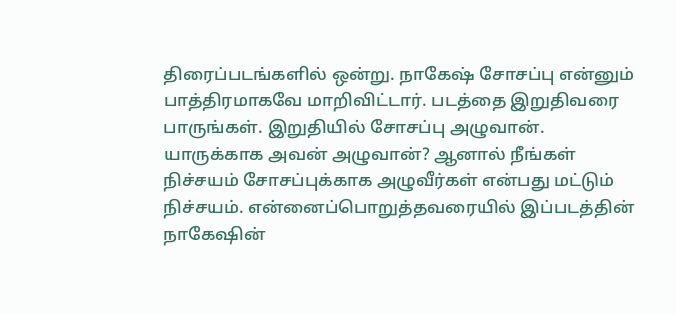திரைப்படங்களில் ஒன்று. நாகேஷ் சோசப்பு என்னும் பாத்திரமாகவே மாறிவிட்டார். படத்தை இறுதிவரை பாருங்கள். இறுதியில் சோசப்பு அழுவான். யாருக்காக அவன் அழுவான்? ஆனால் நீங்கள் நிச்சயம் சோசப்புக்காக அழுவீர்கள் என்பது மட்டும் நிச்சயம். என்னைப்பொறுத்தவரையில் இப்படத்தின் நாகேஷின்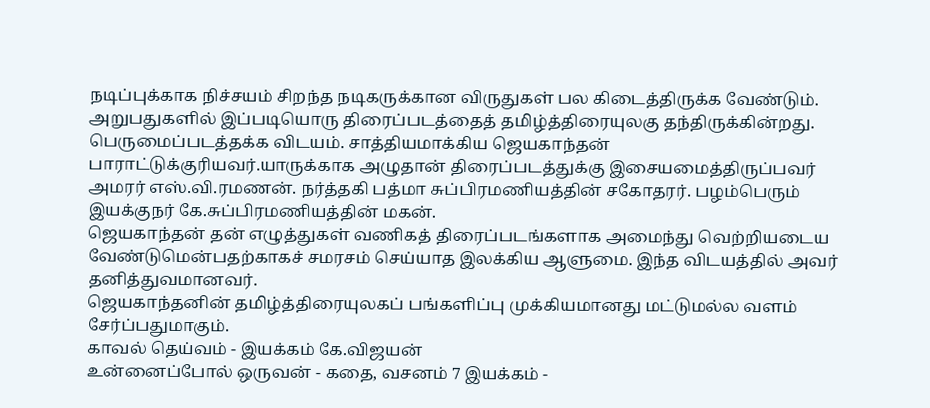நடிப்புக்காக நிச்சயம் சிறந்த நடிகருக்கான விருதுகள் பல கிடைத்திருக்க வேண்டும்.
அறுபதுகளில் இப்படியொரு திரைப்படத்தைத் தமிழ்த்திரையுலகு தந்திருக்கின்றது. பெருமைப்படத்தக்க விடயம். சாத்தியமாக்கிய ஜெயகாந்தன் பாராட்டுக்குரியவர்.யாருக்காக அழுதான் திரைப்படத்துக்கு இசையமைத்திருப்பவர் அமரர் எஸ்.வி.ரமணன். நர்த்தகி பத்மா சுப்பிரமணியத்தின் சகோதரர். பழம்பெரும் இயக்குநர் கே.சுப்பிரமணியத்தின் மகன்.
ஜெயகாந்தன் தன் எழுத்துகள் வணிகத் திரைப்படங்களாக அமைந்து வெற்றியடைய வேண்டுமென்பதற்காகச் சமரசம் செய்யாத இலக்கிய ஆளுமை. இந்த விடயத்தில் அவர் தனித்துவமானவர்.
ஜெயகாந்தனின் தமிழ்த்திரையுலகப் பங்களிப்பு முக்கியமானது மட்டுமல்ல வளம் சேர்ப்பதுமாகும்.
காவல் தெய்வம் - இயக்கம் கே.விஜயன்
உன்னைப்போல் ஒருவன் - கதை, வசனம் 7 இயக்கம் -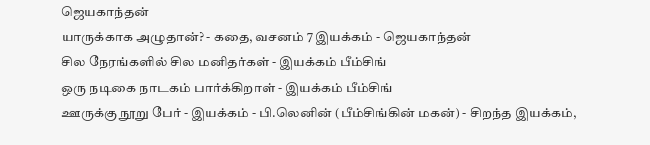ஜெயகாந்தன்
யாருக்காக அழுதான்? - கதை, வசனம் 7 இயக்கம் - ஜெயகாந்தன்
சில நேரங்களில் சில மனிதர்கள் - இயக்கம் பீம்சிங்
ஒரு நடிகை நாடகம் பார்க்கிறாள் - இயக்கம் பீம்சிங்
ஊருக்கு நூறு பேர் - இயக்கம் - பி.லெனின் (பீம்சிங்கின் மகன்) - சிறந்த இயக்கம்,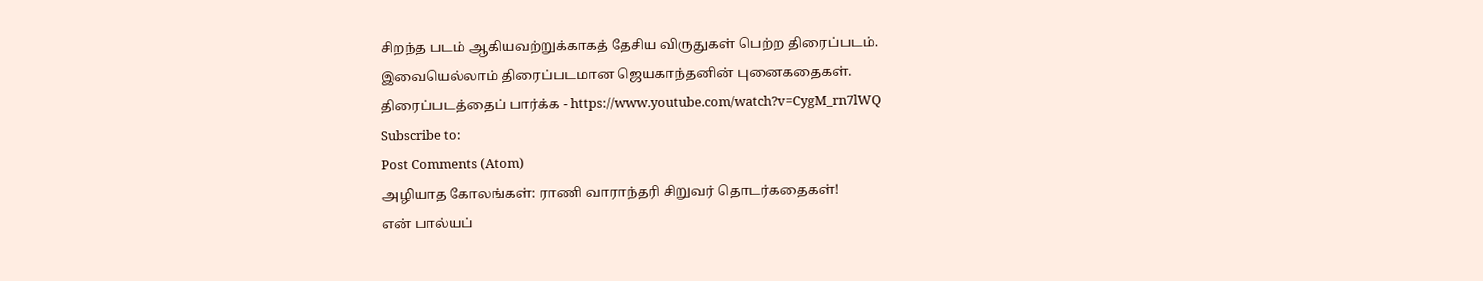சிறந்த படம் ஆகியவற்றுக்காகத் தேசிய விருதுகள் பெற்ற திரைப்படம்.
இவையெல்லாம் திரைப்படமான ஜெயகாந்தனின் புனைகதைகள்.
திரைப்படத்தைப் பார்க்க - https://www.youtube.com/watch?v=CygM_rn7lWQ
Subscribe to:
Post Comments (Atom)
அழியாத கோலங்கள்: ராணி வாராந்தரி சிறுவர் தொடர்கதைகள்!
என் பால்யப்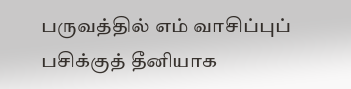பருவத்தில் எம் வாசிப்புப் பசிக்குத் தீனியாக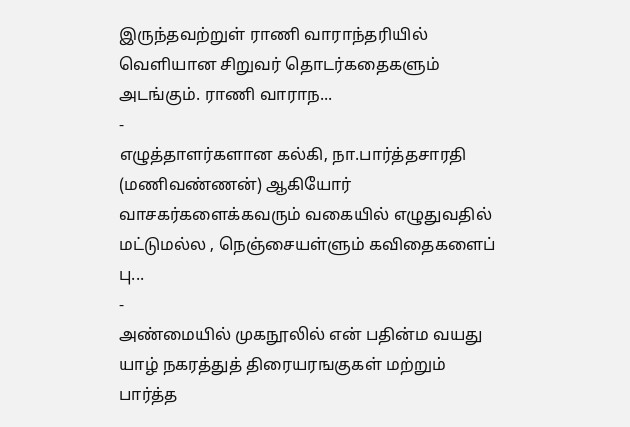இருந்தவற்றுள் ராணி வாராந்தரியில் வெளியான சிறுவர் தொடர்கதைகளும் அடங்கும். ராணி வாராந...
-
எழுத்தாளர்களான கல்கி, நா.பார்த்தசாரதி (மணிவண்ணன்) ஆகியோர் வாசகர்களைக்கவரும் வகையில் எழுதுவதில் மட்டுமல்ல , நெஞ்சையள்ளும் கவிதைகளைப் பு...
-
அண்மையில் முகநூலில் என் பதின்ம வயது யாழ் நகரத்துத் திரையரஙகுகள் மற்றும் பார்த்த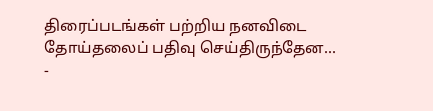திரைப்படங்கள் பற்றிய நனவிடை தோய்தலைப் பதிவு செய்திருந்தேன...
-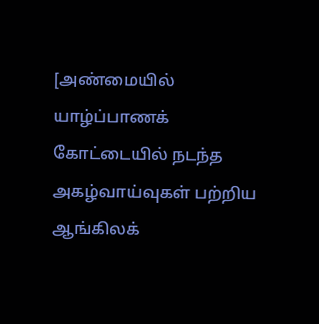[அண்மையில் யாழ்ப்பாணக் கோட்டையில் நடந்த அகழ்வாய்வுகள் பற்றிய ஆங்கிலக்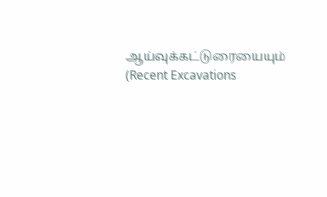ஆய்வுக்கட்டுரையையும் (Recent Excavations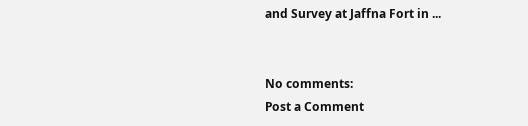and Survey at Jaffna Fort in ...


No comments:
Post a Comment